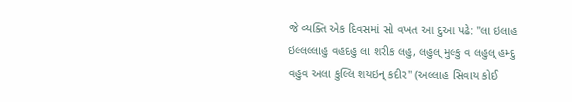જે વ્યક્તિ એક દિવસમાં સો વખત આ દુઆ પઢે: "લા ઇલાહ ઇલ્લલ્લાહુ વહદહુ લા શરીક લહુ, લહુલ્ મુલ્કુ વ લહુલ્ હમ્દુ વહુવ અલા કુલ્લિ શયઇન્ કદીર" (અલ્લાહ સિવાય કોઈ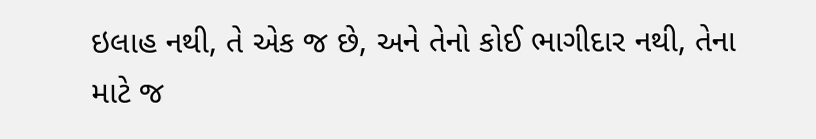ઇલાહ નથી, તે એક જ છે, અને તેનો કોઈ ભાગીદાર નથી, તેના માટે જ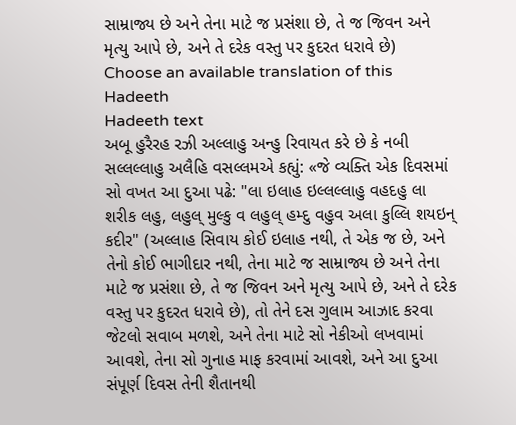સામ્રાજ્ય છે અને તેના માટે જ પ્રસંશા છે, તે જ જિવન અને મૃત્યુ આપે છે, અને તે દરેક વસ્તુ પર કુદરત ધરાવે છે)
Choose an available translation of this Hadeeth
Hadeeth text
અબૂ હુરૈરહ રઝી અલ્લાહુ અન્હુ રિવાયત કરે છે કે નબી સલ્લલ્લાહુ અલૈહિ વસલ્લમએ કહ્યું: «જે વ્યક્તિ એક દિવસમાં સો વખત આ દુઆ પઢે: "લા ઇલાહ ઇલ્લલ્લાહુ વહદહુ લા શરીક લહુ, લહુલ્ મુલ્કુ વ લહુલ્ હમ્દુ વહુવ અલા કુલ્લિ શયઇન્ કદીર" (અલ્લાહ સિવાય કોઈ ઇલાહ નથી, તે એક જ છે, અને તેનો કોઈ ભાગીદાર નથી, તેના માટે જ સામ્રાજ્ય છે અને તેના માટે જ પ્રસંશા છે, તે જ જિવન અને મૃત્યુ આપે છે, અને તે દરેક વસ્તુ પર કુદરત ધરાવે છે), તો તેને દસ ગુલામ આઝાદ કરવા જેટલો સવાબ મળશે, અને તેના માટે સો નેકીઓ લખવામાં આવશે, તેના સો ગુનાહ માફ કરવામાં આવશે, અને આ દુઆ સંપૂર્ણ દિવસ તેની શૈતાનથી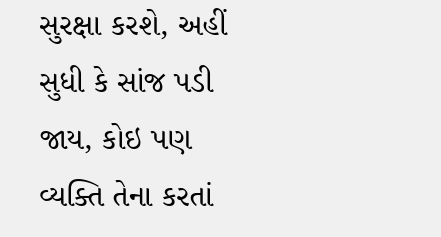સુરક્ષા કરશે, અહીં સુધી કે સાંજ પડી જાય, કોઇ પણ વ્યક્તિ તેના કરતાં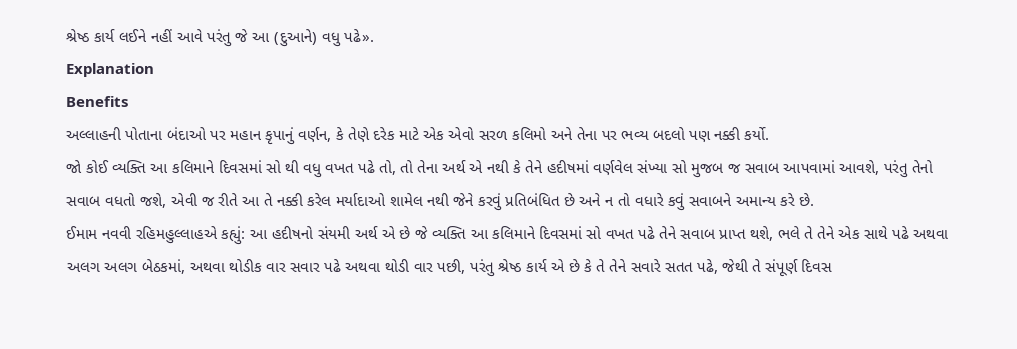શ્રેષ્ઠ કાર્ય લઈને નહીં આવે પરંતુ જે આ (દુઆને) વધુ પઢે».
Explanation
Benefits
અલ્લાહની પોતાના બંદાઓ પર મહાન કૃપાનું વર્ણન, કે તેણે દરેક માટે એક એવો સરળ કલિમો અને તેના પર ભવ્ય બદલો પણ નક્કી કર્યો.
જો કોઈ વ્યક્તિ આ કલિમાને દિવસમાં સો થી વધુ વખત પઢે તો, તો તેના અર્થ એ નથી કે તેને હદીષમાં વર્ણવેલ સંખ્યા સો મુજબ જ સવાબ આપવામાં આવશે, પરંતુ તેનો સવાબ વધતો જશે, એવી જ રીતે આ તે નક્કી કરેલ મર્યાદાઓ શામેલ નથી જેને કરવું પ્રતિબંધિત છે અને ન તો વધારે કવું સવાબને અમાન્ય કરે છે.
ઈમામ નવવી રહિમહુલ્લાહએ કહ્યું: આ હદીષનો સંયમી અર્થ એ છે જે વ્યક્તિ આ કલિમાને દિવસમાં સો વખત પઢે તેને સવાબ પ્રાપ્ત થશે, ભલે તે તેને એક સાથે પઢે અથવા અલગ અલગ બેઠકમાં, અથવા થોડીક વાર સવાર પઢે અથવા થોડી વાર પછી, પરંતુ શ્રેષ્ઠ કાર્ય એ છે કે તે તેને સવારે સતત પઢે, જેથી તે સંપૂર્ણ દિવસ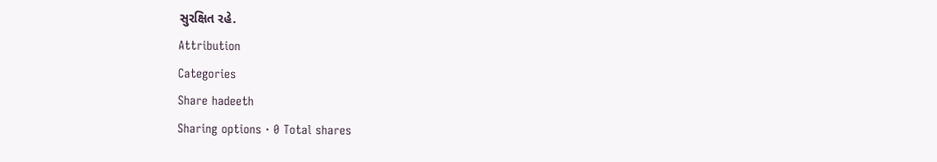સુરક્ષિત રહે.
Attribution
Categories
Share hadeeth
Sharing options · 0 Total shares